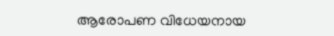ആരോപണ വിധേയനായ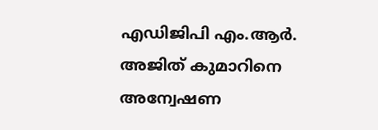എഡിജിപി എം.ആർ. അജിത് കുമാറിനെ അന്വേഷണ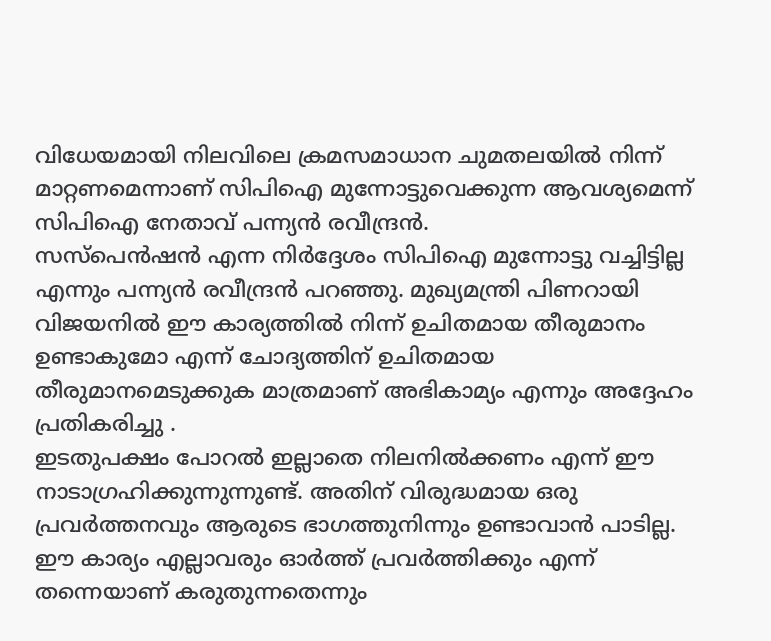വിധേയമായി നിലവിലെ ക്രമസമാധാന ചുമതലയിൽ നിന്ന് മാറ്റണമെന്നാണ് സിപിഐ മുന്നോട്ടുവെക്കുന്ന ആവശ്യമെന്ന് സിപിഐ നേതാവ് പന്ന്യൻ രവീന്ദ്രൻ.
സസ്പെൻഷൻ എന്ന നിർദ്ദേശം സിപിഐ മുന്നോട്ടു വച്ചിട്ടില്ല എന്നും പന്ന്യൻ രവീന്ദ്രൻ പറഞ്ഞു. മുഖ്യമന്ത്രി പിണറായി വിജയനിൽ ഈ കാര്യത്തിൽ നിന്ന് ഉചിതമായ തീരുമാനം ഉണ്ടാകുമോ എന്ന് ചോദ്യത്തിന് ഉചിതമായ തീരുമാനമെടുക്കുക മാത്രമാണ് അഭികാമ്യം എന്നും അദ്ദേഹം പ്രതികരിച്ചു .
ഇടതുപക്ഷം പോറൽ ഇല്ലാതെ നിലനിൽക്കണം എന്ന് ഈ നാടാഗ്രഹിക്കുന്നുന്നുണ്ട്. അതിന് വിരുദ്ധമായ ഒരു പ്രവർത്തനവും ആരുടെ ഭാഗത്തുനിന്നും ഉണ്ടാവാൻ പാടില്ല. ഈ കാര്യം എല്ലാവരും ഓർത്ത് പ്രവർത്തിക്കും എന്ന് തന്നെയാണ് കരുതുന്നതെന്നും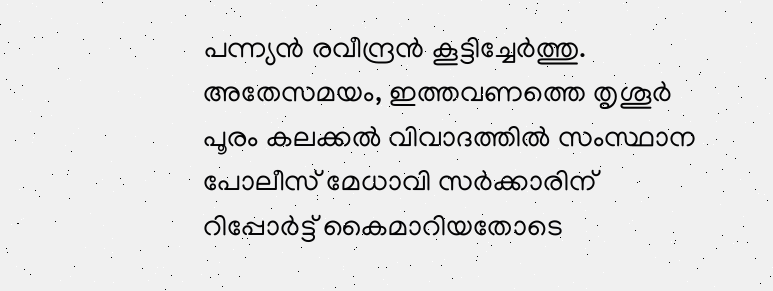പന്ന്യൻ രവീന്ദ്രൻ കൂട്ടിച്ചേർത്തു.
അതേസമയം, ഇത്തവണത്തെ തൃശൂർ പൂരം കലക്കൽ വിവാദത്തിൽ സംസ്ഥാന പോലീസ് മേധാവി സർക്കാരിന് റിപ്പോർട്ട് കൈമാറിയതോടെ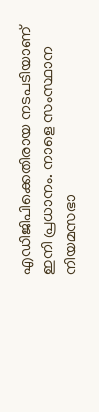എഡിജിപിക്കെതിരായ നടപടിയാണ് ഇനി പ്രധാനം. നാളെ സംസ്ഥാന നിയമസഭാ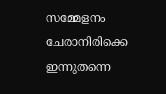സമ്മേളനം ചേരാനിരിക്കെ ഇന്നുതന്നെ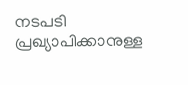നടപടി പ്രഖ്യാപിക്കാനുള്ള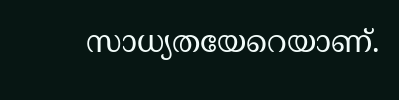സാധ്യതയേറെയാണ്.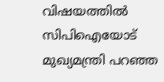വിഷയത്തിൽ സിപിഐയോട് മുഖ്യമന്ത്രി പറഞ്ഞ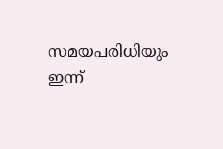സമയപരിധിയും ഇന്ന്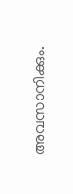അവസാനിക്കും.